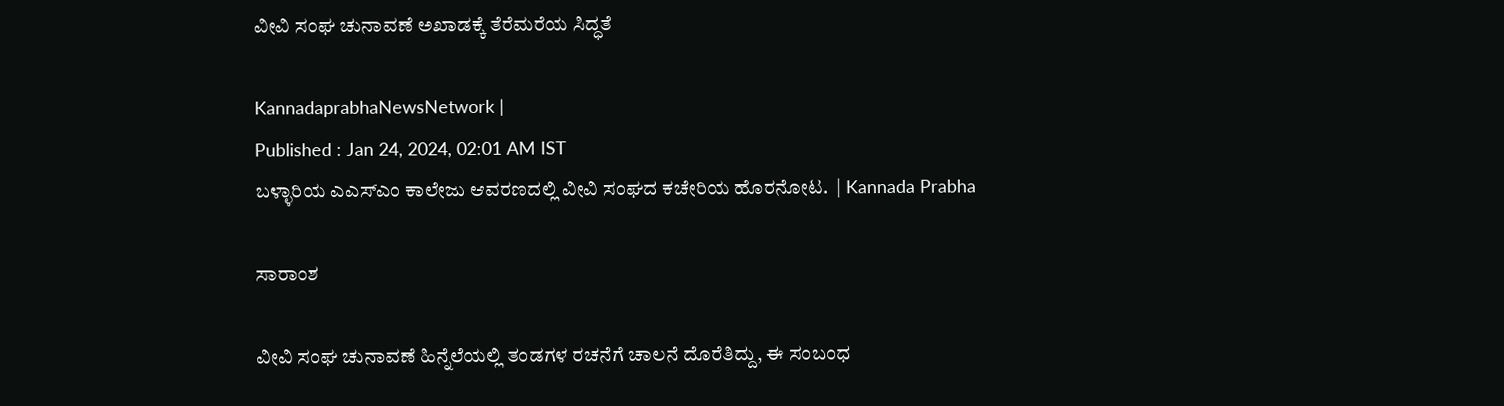ವೀವಿ ಸಂಘ ಚುನಾವಣೆ ಅಖಾಡಕ್ಕೆ ತೆರೆಮರೆಯ ಸಿದ್ಧತೆ

KannadaprabhaNewsNetwork |
Published : Jan 24, 2024, 02:01 AM IST
ಬಳ್ಳಾರಿಯ ಎಎಸ್‌ಎಂ ಕಾಲೇಜು ಆವರಣದಲ್ಲಿ ವೀವಿ ಸಂಘದ ಕಚೇರಿಯ ಹೊರನೋಟ.  | Kannada Prabha

ಸಾರಾಂಶ

ವೀವಿ ಸಂಘ ಚುನಾವಣೆ ಹಿನ್ನೆಲೆಯಲ್ಲಿ ತಂಡಗಳ ರಚನೆಗೆ ಚಾಲನೆ ದೊರೆತಿದ್ದು, ಈ ಸಂಬಂಧ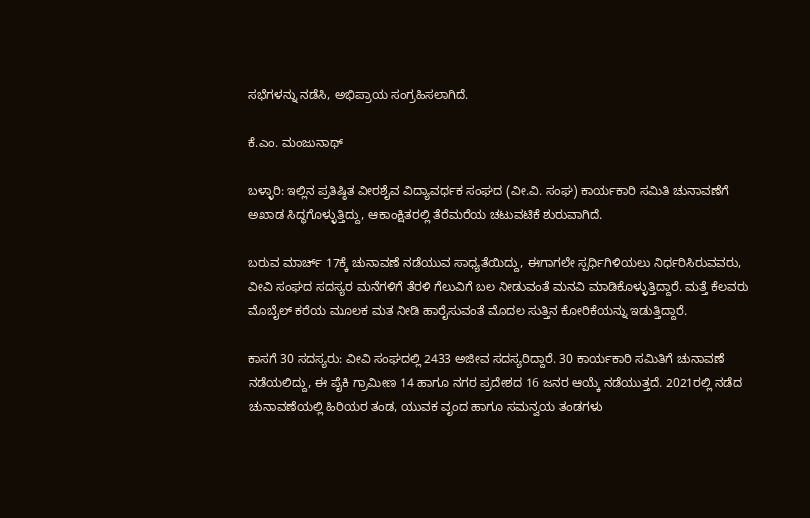ಸಭೆಗಳನ್ನು ನಡೆಸಿ, ಅಭಿಪ್ರಾಯ ಸಂಗ್ರಹಿಸಲಾಗಿದೆ.

ಕೆ.ಎಂ. ಮಂಜುನಾಥ್

ಬಳ್ಳಾರಿ: ಇಲ್ಲಿನ ಪ್ರತಿಷ್ಠಿತ ವೀರಶೈವ ವಿದ್ಯಾವರ್ಧಕ ಸಂಘದ (ವೀ.ವಿ. ಸಂಘ) ಕಾರ್ಯಕಾರಿ ಸಮಿತಿ ಚುನಾವಣೆಗೆ ಅಖಾಡ ಸಿದ್ಧಗೊಳ್ಳುತ್ತಿದ್ದು, ಆಕಾಂಕ್ಷಿತರಲ್ಲಿ ತೆರೆಮರೆಯ ಚಟುವಟಿಕೆ ಶುರುವಾಗಿದೆ.

ಬರುವ ಮಾರ್ಚ್ 17ಕ್ಕೆ ಚುನಾವಣೆ ನಡೆಯುವ ಸಾಧ್ಯತೆಯಿದ್ದು, ಈಗಾಗಲೇ ಸ್ಪರ್ಧಿಗಿಳಿಯಲು ನಿರ್ಧರಿಸಿರುವವರು, ವೀವಿ ಸಂಘದ ಸದಸ್ಯರ ಮನೆಗಳಿಗೆ ತೆರಳಿ ಗೆಲುವಿಗೆ ಬಲ ನೀಡುವಂತೆ ಮನವಿ ಮಾಡಿಕೊಳ್ಳುತ್ತಿದ್ದಾರೆ. ಮತ್ತೆ ಕೆಲವರು ಮೊಬೈಲ್ ಕರೆಯ ಮೂಲಕ ಮತ ನೀಡಿ ಹಾರೈಸುವಂತೆ ಮೊದಲ ಸುತ್ತಿನ ಕೋರಿಕೆಯನ್ನು ಇಡುತ್ತಿದ್ದಾರೆ.

ಕಾಸಗೆ 30 ಸದಸ್ಯರು: ವೀವಿ ಸಂಘದಲ್ಲಿ 2433 ಅಜೀವ ಸದಸ್ಯರಿದ್ದಾರೆ. 30 ಕಾರ್ಯಕಾರಿ ಸಮಿತಿಗೆ ಚುನಾವಣೆ ನಡೆಯಲಿದ್ದು, ಈ ಪೈಕಿ ಗ್ರಾಮೀಣ 14 ಹಾಗೂ ನಗರ ಪ್ರದೇಶದ 16 ಜನರ ಆಯ್ಕೆ ನಡೆಯುತ್ತದೆ. 2021ರಲ್ಲಿ ನಡೆದ ಚುನಾವಣೆಯಲ್ಲಿ ಹಿರಿಯರ ತಂಡ, ಯುವಕ ವೃಂದ ಹಾಗೂ ಸಮನ್ವಯ ತಂಡಗಳು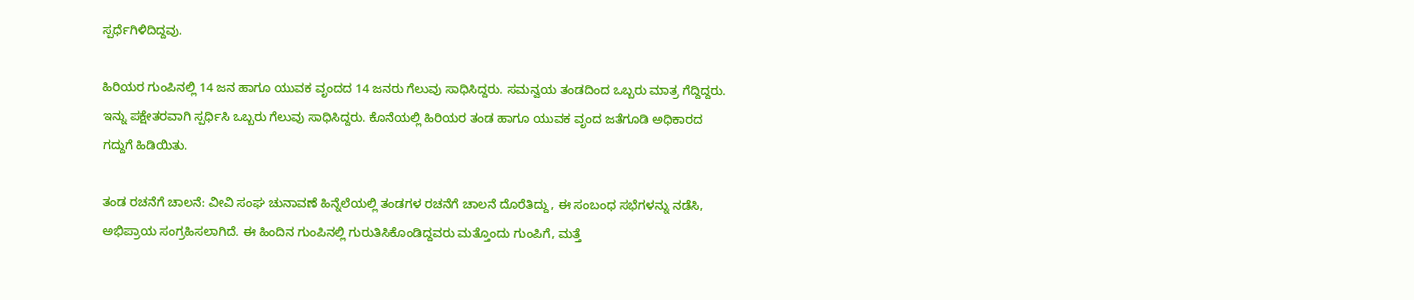ಸ್ಪರ್ಧೆಗಿಳಿದಿದ್ದವು.

ಹಿರಿಯರ ಗುಂಪಿನಲ್ಲಿ 14 ಜನ ಹಾಗೂ ಯುವಕ ವೃಂದದ 14 ಜನರು ಗೆಲುವು ಸಾಧಿಸಿದ್ದರು. ಸಮನ್ವಯ ತಂಡದಿಂದ ಒಬ್ಬರು ಮಾತ್ರ ಗೆದ್ದಿದ್ದರು. ಇನ್ನು ಪಕ್ಷೇತರವಾಗಿ ಸ್ಪರ್ಧಿಸಿ ಒಬ್ಬರು ಗೆಲುವು ಸಾಧಿಸಿದ್ದರು. ಕೊನೆಯಲ್ಲಿ ಹಿರಿಯರ ತಂಡ ಹಾಗೂ ಯುವಕ ವೃಂದ ಜತೆಗೂಡಿ ಅಧಿಕಾರದ ಗದ್ದುಗೆ ಹಿಡಿಯಿತು.

ತಂಡ ರಚನೆಗೆ ಚಾಲನೆ: ವೀವಿ ಸಂಘ ಚುನಾವಣೆ ಹಿನ್ನೆಲೆಯಲ್ಲಿ ತಂಡಗಳ ರಚನೆಗೆ ಚಾಲನೆ ದೊರೆತಿದ್ದು, ಈ ಸಂಬಂಧ ಸಭೆಗಳನ್ನು ನಡೆಸಿ, ಅಭಿಪ್ರಾಯ ಸಂಗ್ರಹಿಸಲಾಗಿದೆ. ಈ ಹಿಂದಿನ ಗುಂಪಿನಲ್ಲಿ ಗುರುತಿಸಿಕೊಂಡಿದ್ದವರು ಮತ್ತೊಂದು ಗುಂಪಿಗೆ, ಮತ್ತೆ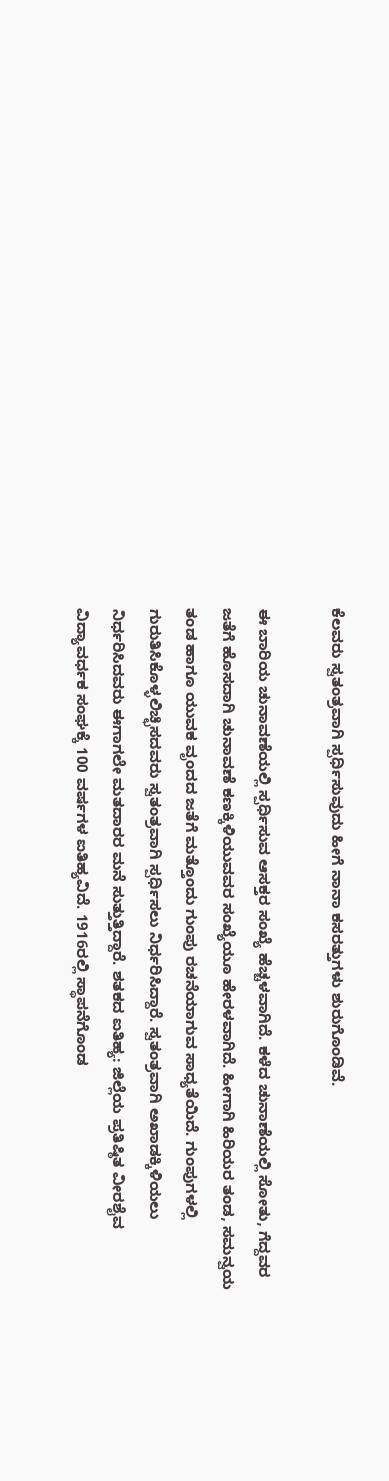ಕೆಲವರು ಸ್ವತಂತ್ರವಾಗಿ ಸ್ಪರ್ಧಿಸುವುದು ಹೀಗೆ ನಾನಾ ಕಸರತ್ತುಗಳು ಶುರುಗೊಂಡಿವೆ.

ಈ ಬಾರಿಯ ಚುನಾವಣೆಯಲ್ಲಿ ಸ್ಪರ್ಧಿಸುವ ಆಸಕ್ತರ ಸಂಖ್ಯೆ ಹೆಚ್ಚಳವಾಗಿದೆ. ಕಳೆದ ಚುನಾಣೆಯಲ್ಲಿ ಸೋತು, ಗೆದ್ದವರ ಜತೆಗೆ ಹೊಸದಾಗಿ ಚುನಾವಣೆ ಕಣಕ್ಕಿಳಿಯುವವರ ಸಂಖ್ಯೆಯೂ ಹೇರಳವಾಗಿದೆ. ಹೀಗಾಗಿ ಹಿರಿಯರ ತಂಡ, ಸಮನ್ವಯ ತಂಡ ಹಾಗೂ ಯುವಕ ವೃಂದದ ಜತೆಗೆ ಮತ್ತೊಂದು ಗುಂಪು ರಚನೆಯಾಗುವ ಸಾಧ್ಯತೆಯಿದೆ. ಗುಂಪುಗಳಲ್ಲಿ ಗುರುತಿಸಿಕೊಳ್ಳಲಿಚ್ಛಿಸದವರು ಸ್ವತಂತ್ರವಾಗಿ ಸ್ಪರ್ಧಿಸಲು ನಿರ್ಧರಿಸಿದ್ದಾರೆ. ಸ್ವತಂತ್ರವಾಗಿ ಅಖಾಡಕ್ಕಿಳಿಯಲು ನಿರ್ಧರಿಸಿದವರು ಈಗಾಗಲೇ ಮತದಾರರ ಮನೆ ಸುತ್ತುತ್ತಿದ್ದಾರೆ. ಶತಕದ ಐತಿಹ್ಯ: ಜಿಲ್ಲೆಯ ಪ್ರತಿಷ್ಠಿತ ವೀರಶೈವ ವಿದ್ಯಾವರ್ಧಕ ಸಂಘಕ್ಕೆ 100 ವರ್ಷಗಳ ಐತಿಹ್ಯವಿದೆ. 1916ರಲ್ಲಿ ಸ್ಥಾಪನೆಗೊಂಡ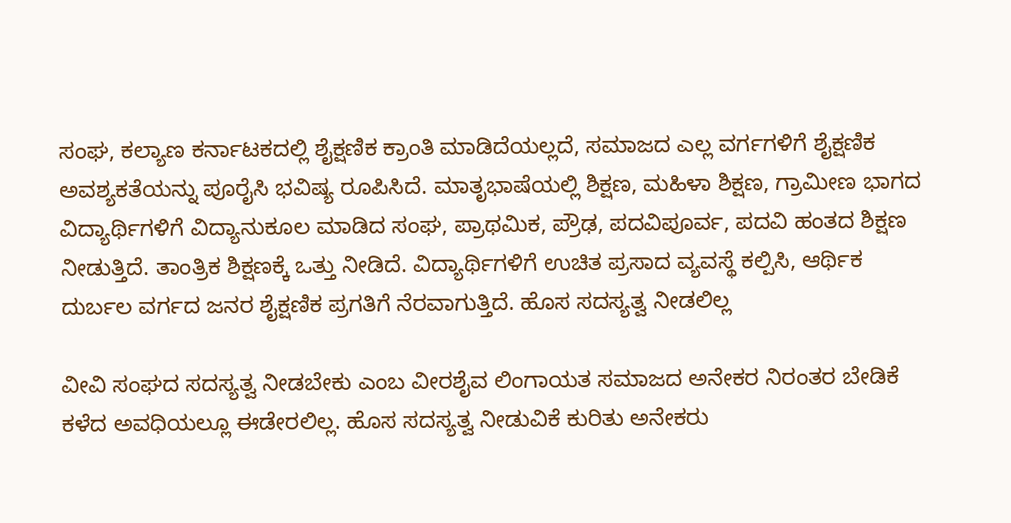ಸಂಘ, ಕಲ್ಯಾಣ ಕರ್ನಾಟಕದಲ್ಲಿ ಶೈಕ್ಷಣಿಕ ಕ್ರಾಂತಿ ಮಾಡಿದೆಯಲ್ಲದೆ, ಸಮಾಜದ ಎಲ್ಲ ವರ್ಗಗಳಿಗೆ ಶೈಕ್ಷಣಿಕ ಅವಶ್ಯಕತೆಯನ್ನು ಪೂರೈಸಿ ಭವಿಷ್ಯ ರೂಪಿಸಿದೆ. ಮಾತೃಭಾಷೆಯಲ್ಲಿ ಶಿಕ್ಷಣ, ಮಹಿಳಾ ಶಿಕ್ಷಣ, ಗ್ರಾಮೀಣ ಭಾಗದ ವಿದ್ಯಾರ್ಥಿಗಳಿಗೆ ವಿದ್ಯಾನುಕೂಲ ಮಾಡಿದ ಸಂಘ, ಪ್ರಾಥಮಿಕ, ಪ್ರೌಢ, ಪದವಿಪೂರ್ವ, ಪದವಿ ಹಂತದ ಶಿಕ್ಷಣ ನೀಡುತ್ತಿದೆ. ತಾಂತ್ರಿಕ ಶಿಕ್ಷಣಕ್ಕೆ ಒತ್ತು ನೀಡಿದೆ. ವಿದ್ಯಾರ್ಥಿಗಳಿಗೆ ಉಚಿತ ಪ್ರಸಾದ ವ್ಯವಸ್ಥೆ ಕಲ್ಪಿಸಿ, ಆರ್ಥಿಕ ದುರ್ಬಲ ವರ್ಗದ ಜನರ ಶೈಕ್ಷಣಿಕ ಪ್ರಗತಿಗೆ ನೆರವಾಗುತ್ತಿದೆ. ಹೊಸ ಸದಸ್ಯತ್ವ ನೀಡಲಿಲ್ಲ

ವೀವಿ ಸಂಘದ ಸದಸ್ಯತ್ವ ನೀಡಬೇಕು ಎಂಬ ವೀರಶೈವ ಲಿಂಗಾಯತ ಸಮಾಜದ ಅನೇಕರ ನಿರಂತರ ಬೇಡಿಕೆ ಕಳೆದ ಅವಧಿಯಲ್ಲೂ ಈಡೇರಲಿಲ್ಲ. ಹೊಸ ಸದಸ್ಯತ್ವ ನೀಡುವಿಕೆ ಕುರಿತು ಅನೇಕರು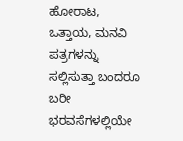ಹೋರಾಟ, ಒತ್ತಾಯ, ಮನವಿ ಪತ್ರಗಳನ್ನು ಸಲ್ಲಿಸುತ್ತಾ ಬಂದರೂ ಬರೀ ಭರವಸೆಗಳಲ್ಲಿಯೇ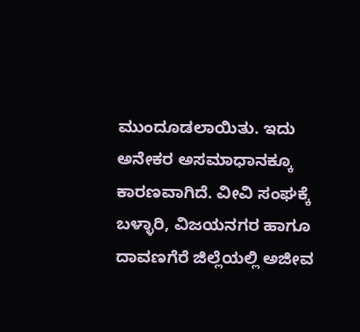ಮುಂದೂಡಲಾಯಿತು. ಇದು ಅನೇಕರ ಅಸಮಾಧಾನಕ್ಕೂ ಕಾರಣವಾಗಿದೆ. ವೀವಿ ಸಂಘಕ್ಕೆ ಬಳ್ಳಾರಿ, ವಿಜಯನಗರ ಹಾಗೂ ದಾವಣಗೆರೆ ಜಿಲ್ಲೆಯಲ್ಲಿ ಅಜೀವ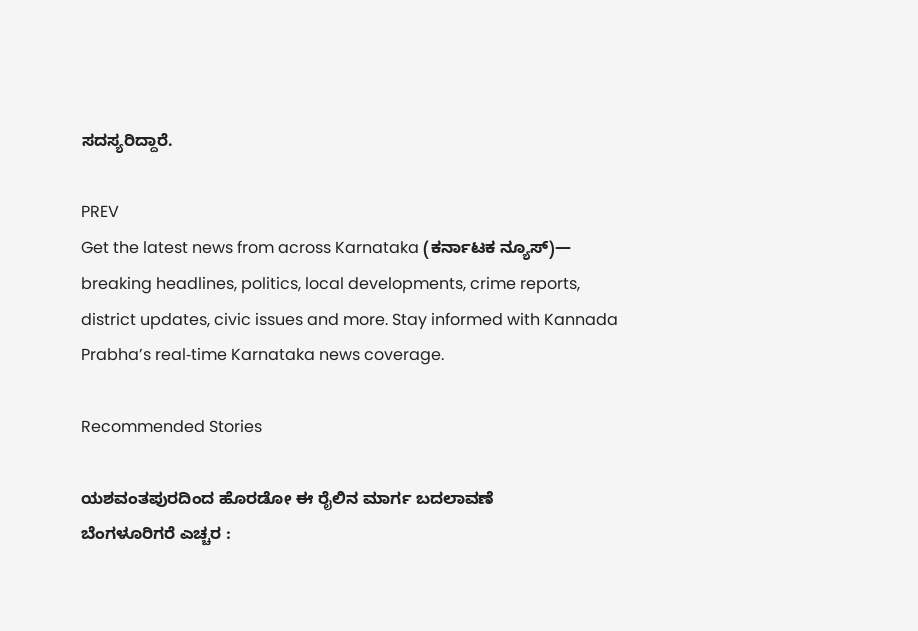ಸದಸ್ಯರಿದ್ದಾರೆ.

PREV
Get the latest news from across Karnataka (ಕರ್ನಾಟಕ ನ್ಯೂಸ್)— breaking headlines, politics, local developments, crime reports, district updates, civic issues and more. Stay informed with Kannada Prabha’s real‑time Karnataka news coverage.

Recommended Stories

ಯಶವಂತಪುರದಿಂದ ಹೊರಡೋ ಈ ರೈಲಿನ ಮಾರ್ಗ ಬದಲಾವಣೆ
ಬೆಂಗಳೂರಿಗರೆ ಎಚ್ಚರ :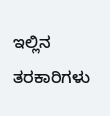ಇಲ್ಲಿನ ತರಕಾರಿಗಳು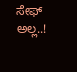ಸೇಫ್ ಅಲ್ಲ..!